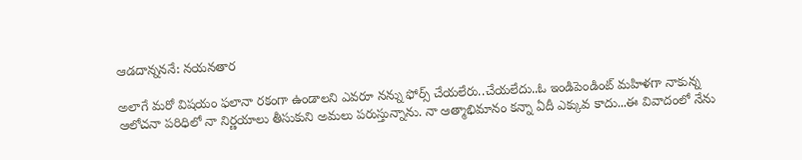ఆడదాన్నననే: నయనతార

అలాగే మరో విషయం ఫలానా రకంగా ఉండాలని ఎవరూ నన్ను ఫోర్స్ చేయలేరు..చేయలేదు..ఓ ఇండిపెండింట్ మహిళగా నాకున్న ఆలోచనా పరిధిలో నా నిర్ణయాలు తీసుకుని అమలు పరుస్తున్నాను. నా ఆత్మాభిమానం కన్నా ఏదీ ఎక్కువ కాదు...ఈ వివాదంలో నేను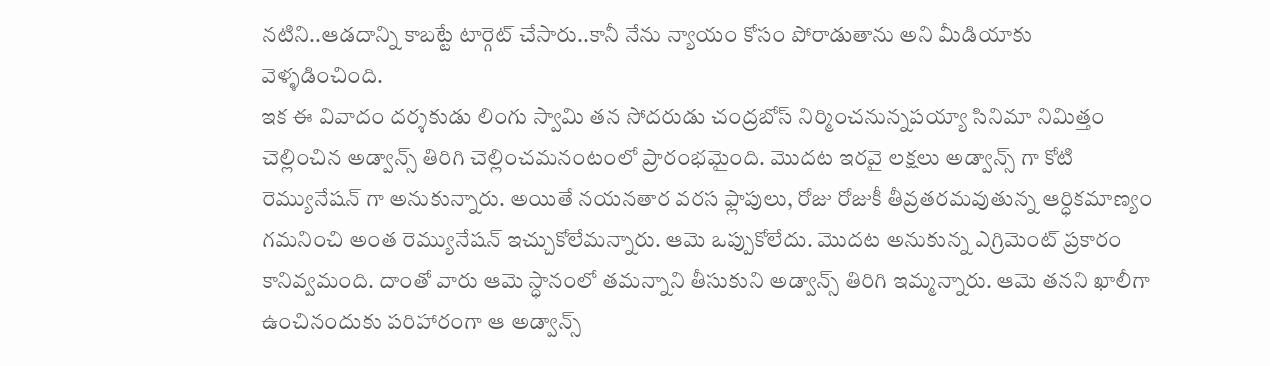నటిని..ఆడదాన్ని కాబట్టే టార్గెట్ చేసారు..కానీ నేను న్యాయం కోసం పోరాడుతాను అని మీడియాకు వెళ్ళడించింది.
ఇక ఈ వివాదం దర్శకుడు లింగు స్వామి తన సోదరుడు చంద్రబోస్ నిర్మించనున్నపయ్యా సినిమా నిమిత్తం చెల్లించిన అడ్వాన్స్ తిరిగి చెల్లించమనంటంలో ప్రారంభమైంది. మొదట ఇరవై లక్షలు అడ్వాన్స్ గా కోటి రెమ్యునేషన్ గా అనుకున్నారు. అయితే నయనతార వరస ఫ్లాపులు, రోజు రోజుకీ తీవ్రతరమవుతున్న ఆర్ధికమాణ్యం గమనించి అంత రెమ్యునేషన్ ఇచ్చుకోలేమన్నారు. ఆమె ఒప్పుకోలేదు. మొదట అనుకున్న ఎగ్రిమెంట్ ప్రకారం కానివ్వమంది. దాంతో వారు ఆమె స్ధానంలో తమన్నాని తీసుకుని అడ్వాన్స్ తిరిగి ఇమ్మన్నారు. ఆమె తనని ఖాలీగా ఉంచినందుకు పరిహారంగా ఆ అడ్వాన్స్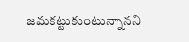జమకట్టుకుంటున్నానని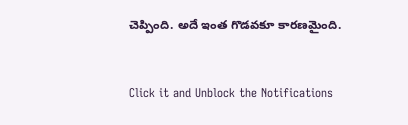చెప్పింది. అదే ఇంత గొడవకూ కారణమైంది.


Click it and Unblock the Notifications